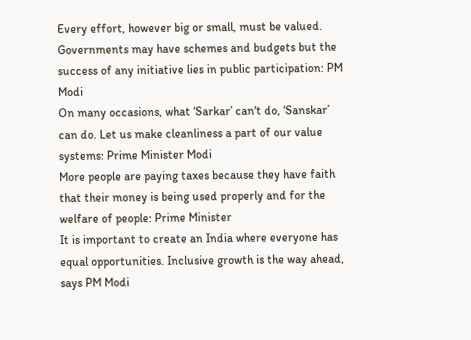Every effort, however big or small, must be valued. Governments may have schemes and budgets but the success of any initiative lies in public participation: PM Modi
On many occasions, what ‘Sarkar’ can't do, ‘Sanskar’ can do. Let us make cleanliness a part of our value systems: Prime Minister Modi
More people are paying taxes because they have faith that their money is being used properly and for the welfare of people: Prime Minister
It is important to create an India where everyone has equal opportunities. Inclusive growth is the way ahead, says PM Modi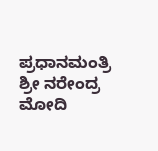ಪ್ರಧಾನಮಂತ್ರಿ ಶ್ರೀ ನರೇಂದ್ರ ಮೋದಿ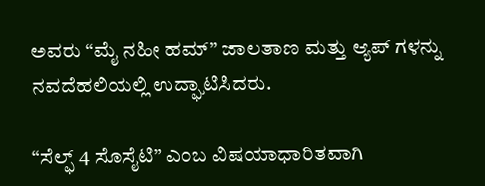ಅವರು “ಮೈ ನಹೀ ಹಮ್” ಜಾಲತಾಣ ಮತ್ತು ಆ್ಯಪ್ ಗಳನ್ನು ನವದೆಹಲಿಯಲ್ಲಿ ಉದ್ಘಾಟಿಸಿದರು.

“ಸೆಲ್ಫ್ 4 ಸೊಸೈಟಿ” ಎಂಬ ವಿಷಯಾಧಾರಿತವಾಗಿ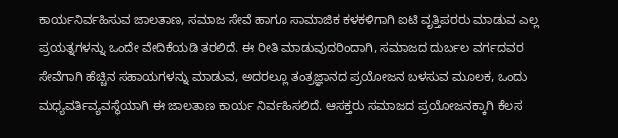ಕಾರ್ಯನಿರ್ವಹಿಸುವ ಜಾಲತಾಣ, ಸಮಾಜ ಸೇವೆ ಹಾಗೂ ಸಾಮಾಜಿಕ ಕಳಕಳಿಗಾಗಿ ಐಟಿ ವೃತ್ತಿಪರರು ಮಾಡುವ ಎಲ್ಲ ಪ್ರಯತ್ನಗಳನ್ನು ಒಂದೇ ವೇದಿಕೆಯಡಿ ತರಲಿದೆ. ಈ ರೀತಿ ಮಾಡುವುದರಿಂದಾಗಿ, ಸಮಾಜದ ದುರ್ಬಲ ವರ್ಗದವರ ಸೇವೆಗಾಗಿ ಹೆಚ್ಚಿನ ಸಹಾಯಗಳನ್ನು ಮಾಡುವ, ಅದರಲ್ಲೂ ತಂತ್ರಜ್ಞಾನದ ಪ್ರಯೋಜನ ಬಳಸುವ ಮೂಲಕ, ಒಂದು ಮಧ್ಯವರ್ತಿವ್ಯವಸ್ಥೆಯಾಗಿ ಈ ಜಾಲತಾಣ ಕಾರ್ಯ ನಿರ್ವಹಿಸಲಿದೆ. ಆಸಕ್ತರು ಸಮಾಜದ ಪ್ರಯೋಜನಕ್ಕಾಗಿ ಕೆಲಸ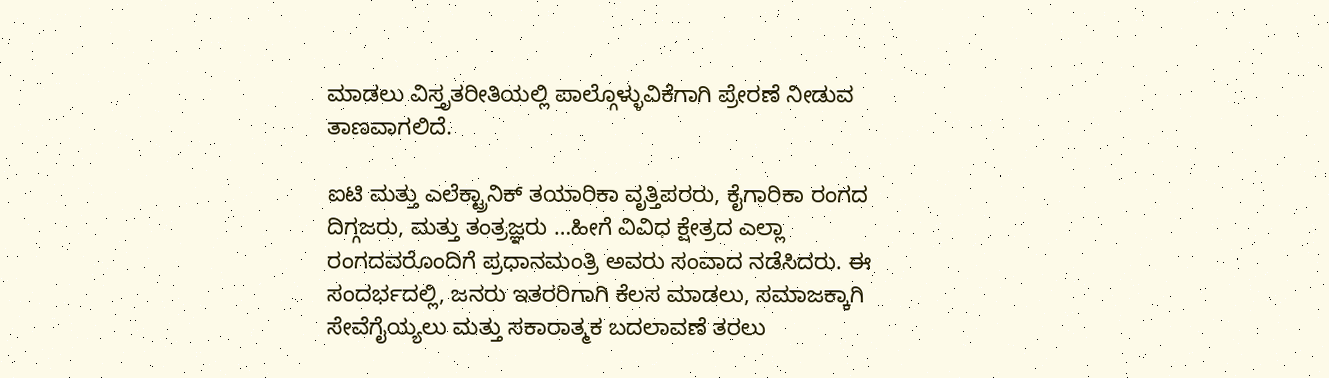ಮಾಡಲು ವಿಸ್ತೃತರೀತಿಯಲ್ಲಿ ಪಾಲ್ಗೊಳ್ಳುವಿಕೆಗಾಗಿ ಪ್ರೇರಣೆ ನೀಡುವ ತಾಣವಾಗಲಿದೆ.

ಐಟಿ ಮತ್ತು ಎಲೆಕ್ಟ್ರಾನಿಕ್ ತಯಾರಿಕಾ ವೃತ್ತಿಪರರು, ಕೈಗಾರಿಕಾ ರಂಗದ ದಿಗ್ಗಜರು, ಮತ್ತು ತಂತ್ರಜ್ಞರು …ಹೀಗೆ ವಿವಿಧ ಕ್ಷೇತ್ರದ ಎಲ್ಲಾ ರಂಗದವರೊಂದಿಗೆ ಪ್ರಧಾನಮಂತ್ರಿ ಅವರು ಸಂವಾದ ನಡೆಸಿದರು. ಈ ಸಂದರ್ಭದಲ್ಲಿ, ಜನರು ಇತರರಿಗಾಗಿ ಕೆಲಸ ಮಾಡಲು, ಸಮಾಜಕ್ಕಾಗಿ ಸೇವೆಗೈಯ್ಯಲು ಮತ್ತು ಸಕಾರಾತ್ಮಕ ಬದಲಾವಣೆ ತರಲು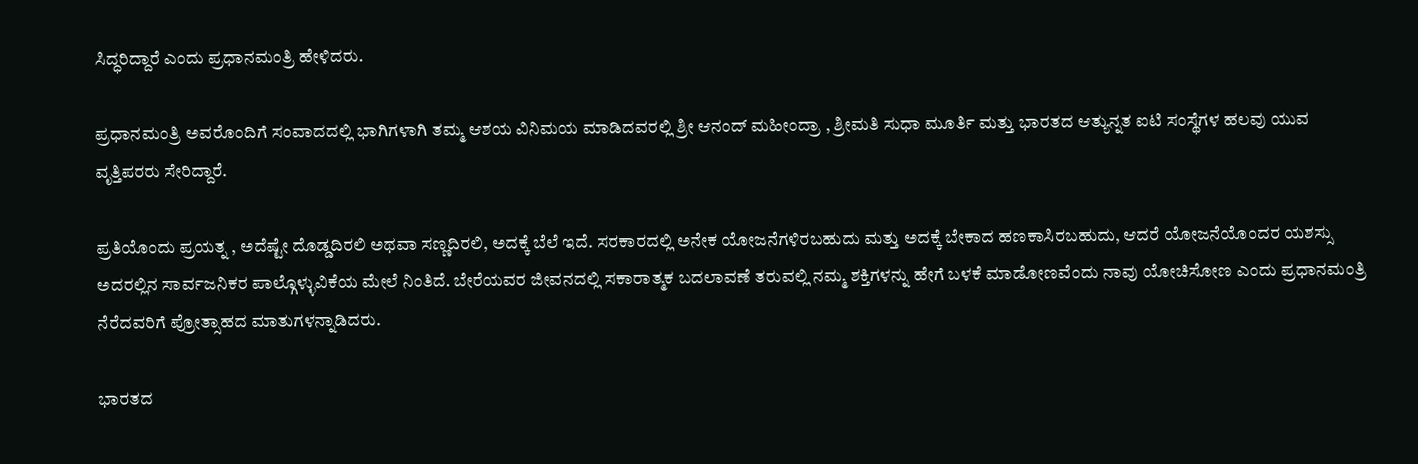ಸಿದ್ಧರಿದ್ದಾರೆ ಎಂದು ಪ್ರಧಾನಮಂತ್ರಿ ಹೇಳಿದರು.

ಪ್ರಧಾನಮಂತ್ರಿ ಅವರೊಂದಿಗೆ ಸಂವಾದದಲ್ಲಿ ಭಾಗಿಗಳಾಗಿ ತಮ್ಮ ಆಶಯ ವಿನಿಮಯ ಮಾಡಿದವರಲ್ಲಿ ಶ್ರೀ ಆನಂದ್ ಮಹೀಂದ್ರಾ , ಶ್ರೀಮತಿ ಸುಧಾ ಮೂರ್ತಿ ಮತ್ತು ಭಾರತದ ಆತ್ಯುನ್ನತ ಐಟಿ ಸಂಸ್ಥೆಗಳ ಹಲವು ಯುವ ವೃತ್ತಿಪರರು ಸೇರಿದ್ದಾರೆ.

ಪ್ರತಿಯೊಂದು ಪ್ರಯತ್ನ , ಅದೆಷ್ಟೇ ದೊಡ್ಡದಿರಲಿ ಅಥವಾ ಸಣ್ಣದಿರಲಿ, ಅದಕ್ಕೆ ಬೆಲೆ ಇದೆ. ಸರಕಾರದಲ್ಲಿ ಅನೇಕ ಯೋಜನೆಗಳಿರಬಹುದು ಮತ್ತು ಅದಕ್ಕೆ ಬೇಕಾದ ಹಣಕಾಸಿರಬಹುದು, ಆದರೆ ಯೋಜನೆಯೊಂದರ ಯಶಸ್ಸು ಅದರಲ್ಲಿನ ಸಾರ್ವಜನಿಕರ ಪಾಲ್ಗೊಳ್ಳುವಿಕೆಯ ಮೇಲೆ ನಿಂತಿದೆ. ಬೇರೆಯವರ ಜೀವನದಲ್ಲಿ ಸಕಾರಾತ್ಮಕ ಬದಲಾವಣೆ ತರುವಲ್ಲಿ ನಮ್ಮ ಶಕ್ತಿಗಳನ್ನು ಹೇಗೆ ಬಳಕೆ ಮಾಡೋಣವೆಂದು ನಾವು ಯೋಚಿಸೋಣ ಎಂದು ಪ್ರಧಾನಮಂತ್ರಿ ನೆರೆದವರಿಗೆ ಪ್ರೋತ್ಸಾಹದ ಮಾತುಗಳನ್ನಾಡಿದರು.

ಭಾರತದ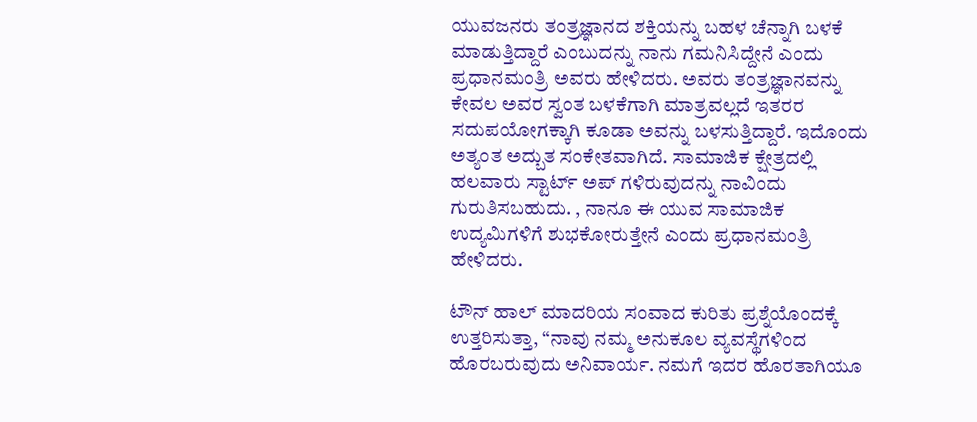ಯುವಜನರು ತಂತ್ರಜ್ಞಾನದ ಶಕ್ತಿಯನ್ನು ಬಹಳ ಚೆನ್ನಾಗಿ ಬಳಕೆ ಮಾಡುತ್ತಿದ್ದಾರೆ ಎಂಬುದನ್ನು ನಾನು ಗಮನಿಸಿದ್ದೇನೆ ಎಂದು ಪ್ರಧಾನಮಂತ್ರಿ ಅವರು ಹೇಳಿದರು. ಅವರು ತಂತ್ರಜ್ಞಾನವನ್ನು ಕೇವಲ ಅವರ ಸ್ವಂತ ಬಳಕೆಗಾಗಿ ಮಾತ್ರವಲ್ಲದೆ ಇತರರ ಸದುಪಯೋಗಕ್ಕಾಗಿ ಕೂಡಾ ಅವನ್ನು ಬಳಸುತ್ತಿದ್ದಾರೆ. ಇದೊಂದು ಅತ್ಯಂತ ಅದ್ಬುತ ಸಂಕೇತವಾಗಿದೆ. ಸಾಮಾಜಿಕ ಕ್ಷೇತ್ರದಲ್ಲಿ ಹಲವಾರು ಸ್ಟಾರ್ಟ್ ಅಪ್ ಗಳಿರುವುದನ್ನು ನಾವಿಂದು ಗುರುತಿಸಬಹುದು. , ನಾನೂ ಈ ಯುವ ಸಾಮಾಜಿಕ ಉದ್ಯಮಿಗಳಿಗೆ ಶುಭಕೋರುತ್ತೇನೆ ಎಂದು ಪ್ರಧಾನಮಂತ್ರಿ ಹೇಳಿದರು.

ಟೌನ್ ಹಾಲ್ ಮಾದರಿಯ ಸಂವಾದ ಕುರಿತು ಪ್ರಶ್ನೆಯೊಂದಕ್ಕೆ ಉತ್ತರಿಸುತ್ತಾ, “ನಾವು ನಮ್ಮ ಅನುಕೂಲ ವ್ಯವಸ್ಥೆಗಳಿಂದ ಹೊರಬರುವುದು ಅನಿವಾರ್ಯ. ನಮಗೆ ಇದರ ಹೊರತಾಗಿಯೂ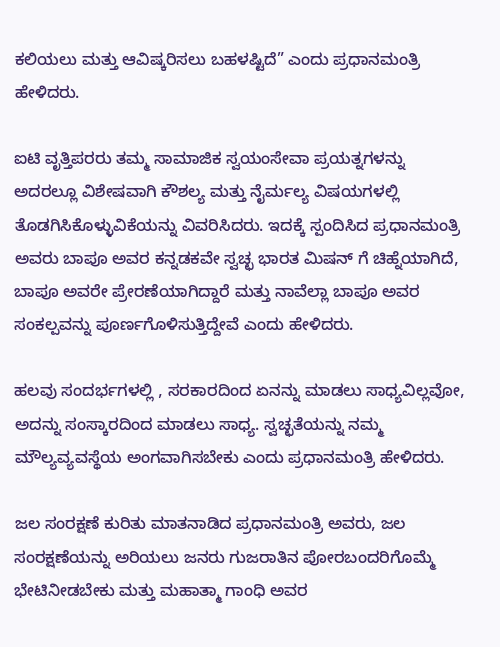ಕಲಿಯಲು ಮತ್ತು ಆವಿಷ್ಕರಿಸಲು ಬಹಳಷ್ಟಿದೆ” ಎಂದು ಪ್ರಧಾನಮಂತ್ರಿ ಹೇಳಿದರು.

ಐಟಿ ವೃತ್ತಿಪರರು ತಮ್ಮ ಸಾಮಾಜಿಕ ಸ್ವಯಂಸೇವಾ ಪ್ರಯತ್ನಗಳನ್ನು ಅದರಲ್ಲೂ ವಿಶೇಷವಾಗಿ ಕೌಶಲ್ಯ ಮತ್ತು ನೈರ್ಮಲ್ಯ ವಿಷಯಗಳಲ್ಲಿ ತೊಡಗಿಸಿಕೊಳ್ಳುವಿಕೆಯನ್ನು ವಿವರಿಸಿದರು. ಇದಕ್ಕೆ ಸ್ಪಂದಿಸಿದ ಪ್ರಧಾನಮಂತ್ರಿ ಅವರು ಬಾಪೂ ಅವರ ಕನ್ನಡಕವೇ ಸ್ವಚ್ಛ ಭಾರತ ಮಿಷನ್ ಗೆ ಚಿಹ್ನೆಯಾಗಿದೆ, ಬಾಪೂ ಅವರೇ ಪ್ರೇರಣೆಯಾಗಿದ್ದಾರೆ ಮತ್ತು ನಾವೆಲ್ಲಾ ಬಾಪೂ ಅವರ ಸಂಕಲ್ಪವನ್ನು ಪೂರ್ಣಗೊಳಿಸುತ್ತಿದ್ದೇವೆ ಎಂದು ಹೇಳಿದರು.

ಹಲವು ಸಂದರ್ಭಗಳಲ್ಲಿ , ಸರಕಾರದಿಂದ ಏನನ್ನು ಮಾಡಲು ಸಾಧ್ಯವಿಲ್ಲವೋ, ಅದನ್ನು ಸಂಸ್ಕಾರದಿಂದ ಮಾಡಲು ಸಾಧ್ಯ. ಸ್ವಚ್ಛತೆಯನ್ನು ನಮ್ಮ ಮೌಲ್ಯವ್ಯವಸ್ಥೆಯ ಅಂಗವಾಗಿಸಬೇಕು ಎಂದು ಪ್ರಧಾನಮಂತ್ರಿ ಹೇಳಿದರು.

ಜಲ ಸಂರಕ್ಷಣೆ ಕುರಿತು ಮಾತನಾಡಿದ ಪ್ರಧಾನಮಂತ್ರಿ ಅವರು, ಜಲ ಸಂರಕ್ಷಣೆಯನ್ನು ಅರಿಯಲು ಜನರು ಗುಜರಾತಿನ ಪೋರಬಂದರಿಗೊಮ್ಮೆ ಭೇಟಿನೀಡಬೇಕು ಮತ್ತು ಮಹಾತ್ಮಾ ಗಾಂಧಿ ಅವರ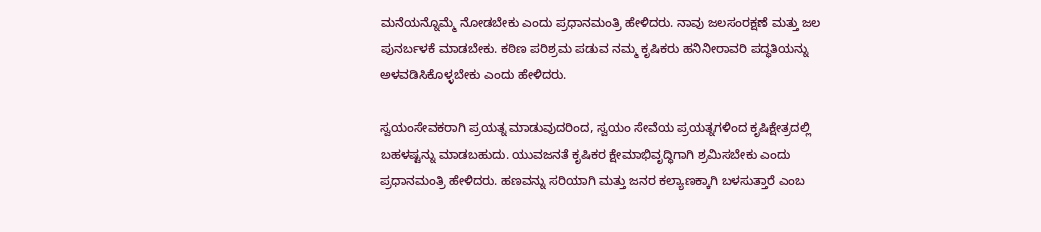ಮನೆಯನ್ನೊಮ್ಮೆ ನೋಡಬೇಕು ಎಂದು ಪ್ರಧಾನಮಂತ್ರಿ ಹೇಳಿದರು. ನಾವು ಜಲಸಂರಕ್ಷಣೆ ಮತ್ತು ಜಲ ಪುನರ್ಬಳಕೆ ಮಾಡಬೇಕು. ಕಠಿಣ ಪರಿಶ್ರಮ ಪಡುವ ನಮ್ಮ ಕೃಷಿಕರು ಹನಿನೀರಾವರಿ ಪದ್ಧತಿಯನ್ನು ಅಳವಡಿಸಿಕೊಳ್ಳಬೇಕು ಎಂದು ಹೇಳಿದರು.

ಸ್ವಯಂಸೇವಕರಾಗಿ ಪ್ರಯತ್ನ ಮಾಡುವುದರಿಂದ, ಸ್ವಯಂ ಸೇವೆಯ ಪ್ರಯತ್ನಗಳಿಂದ ಕೃಷಿಕ್ಷೇತ್ರದಲ್ಲಿ ಬಹಳಷ್ಟನ್ನು ಮಾಡಬಹುದು. ಯುವಜನತೆ ಕೃಷಿಕರ ಕ್ಷೇಮಾಭಿವೃದ್ಧಿಗಾಗಿ ಶ್ರಮಿಸಬೇಕು ಎಂದು ಪ್ರಧಾನಮಂತ್ರಿ ಹೇಳಿದರು. ಹಣವನ್ನು ಸರಿಯಾಗಿ ಮತ್ತು ಜನರ ಕಲ್ಯಾಣಕ್ಕಾಗಿ ಬಳಸುತ್ತಾರೆ ಎಂಬ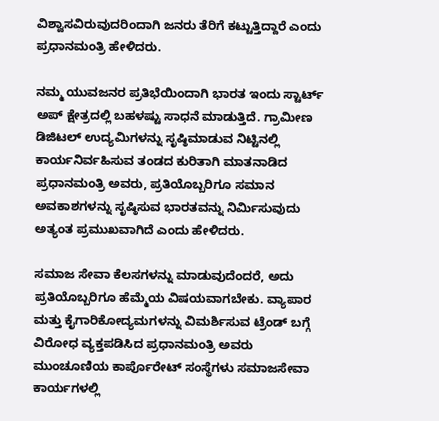ವಿಶ್ವಾಸವಿರುವುದರಿಂದಾಗಿ ಜನರು ತೆರಿಗೆ ಕಟ್ಟುತ್ತಿದ್ದಾರೆ ಎಂದು ಪ್ರಧಾನಮಂತ್ರಿ ಹೇಳಿದರು.

ನಮ್ಮ ಯುವಜನರ ಪ್ರತಿಭೆಯಿಂದಾಗಿ ಭಾರತ ಇಂದು ಸ್ಟಾರ್ಟ್ ಅಪ್ ಕ್ಷೇತ್ರದಲ್ಲಿ ಬಹಳಷ್ಟು ಸಾಧನೆ ಮಾಡುತ್ತಿದೆ. ಗ್ರಾಮೀಣ ಡಿಜಿಟಲ್ ಉದ್ಯಮಿಗಳನ್ನು ಸೃಷ್ಠಿಮಾಡುವ ನಿಟ್ಟಿನಲ್ಲಿ ಕಾರ್ಯನಿರ್ವಹಿಸುವ ತಂಡದ ಕುರಿತಾಗಿ ಮಾತನಾಡಿದ ಪ್ರಧಾನಮಂತ್ರಿ ಅವರು, ಪ್ರತಿಯೊಬ್ಬರಿಗೂ ಸಮಾನ ಅವಕಾಶಗಳನ್ನು ಸೃಷ್ಠಿಸುವ ಭಾರತವನ್ನು ನಿರ್ಮಿಸುವುದು ಅತ್ಯಂತ ಪ್ರಮುಖವಾಗಿದೆ ಎಂದು ಹೇಳಿದರು.

ಸಮಾಜ ಸೇವಾ ಕೆಲಸಗಳನ್ನು ಮಾಡುವುದೆಂದರೆ, ಅದು ಪ್ರತಿಯೊಬ್ಬರಿಗೂ ಹೆಮ್ಮೆಯ ವಿಷಯವಾಗಬೇಕು. ವ್ಯಾಪಾರ ಮತ್ತು ಕೈಗಾರಿಕೋದ್ಯಮಗಳನ್ನು ವಿಮರ್ಶಿಸುವ ಟ್ರೆಂಡ್ ಬಗ್ಗೆ ವಿರೋಧ ವ್ಯಕ್ತಪಡಿಸಿದ ಪ್ರಧಾನಮಂತ್ರಿ ಅವರು ಮುಂಚೂಣಿಯ ಕಾರ್ಪೊರೇಟ್ ಸಂಸ್ಥೆಗಳು ಸಮಾಜಸೇವಾ ಕಾರ್ಯಗಳಲ್ಲಿ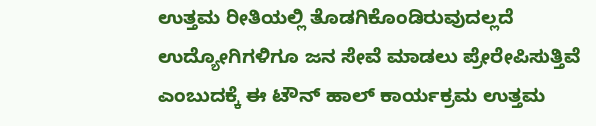ಉತ್ತಮ ರೀತಿಯಲ್ಲಿ ತೊಡಗಿಕೊಂಡಿರುವುದಲ್ಲದೆ ಉದ್ಯೋಗಿಗಳಿಗೂ ಜನ ಸೇವೆ ಮಾಡಲು ಪ್ರೇರೇಪಿಸುತ್ತಿವೆ ಎಂಬುದಕ್ಕೆ ಈ ಟೌನ್ ಹಾಲ್ ಕಾರ್ಯಕ್ರಮ ಉತ್ತಮ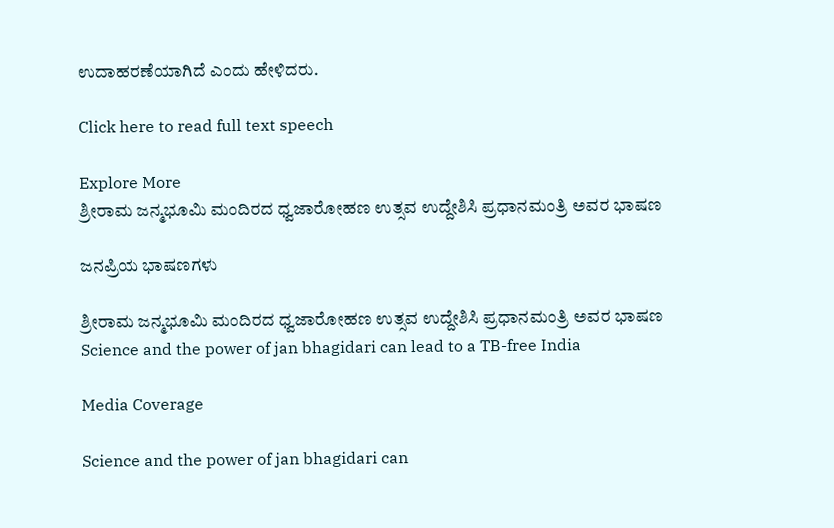ಉದಾಹರಣೆಯಾಗಿದೆ ಎಂದು ಹೇಳಿದರು.

Click here to read full text speech

Explore More
ಶ್ರೀರಾಮ ಜನ್ಮಭೂಮಿ ಮಂದಿರದ ಧ್ವಜಾರೋಹಣ ಉತ್ಸವ ಉದ್ದೇಶಿಸಿ ಪ್ರಧಾನಮಂತ್ರಿ ಅವರ ಭಾಷಣ

ಜನಪ್ರಿಯ ಭಾಷಣಗಳು

ಶ್ರೀರಾಮ ಜನ್ಮಭೂಮಿ ಮಂದಿರದ ಧ್ವಜಾರೋಹಣ ಉತ್ಸವ ಉದ್ದೇಶಿಸಿ ಪ್ರಧಾನಮಂತ್ರಿ ಅವರ ಭಾಷಣ
Science and the power of jan bhagidari can lead to a TB-free India

Media Coverage

Science and the power of jan bhagidari can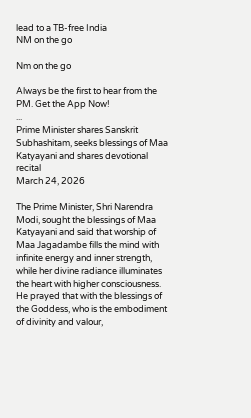lead to a TB-free India
NM on the go

Nm on the go

Always be the first to hear from the PM. Get the App Now!
...
Prime Minister shares Sanskrit Subhashitam, seeks blessings of Maa Katyayani and shares devotional recital
March 24, 2026

The Prime Minister, Shri Narendra Modi, sought the blessings of Maa Katyayani and said that worship of Maa Jagadambe fills the mind with infinite energy and inner strength, while her divine radiance illuminates the heart with higher consciousness. He prayed that with the blessings of the Goddess, who is the embodiment of divinity and valour,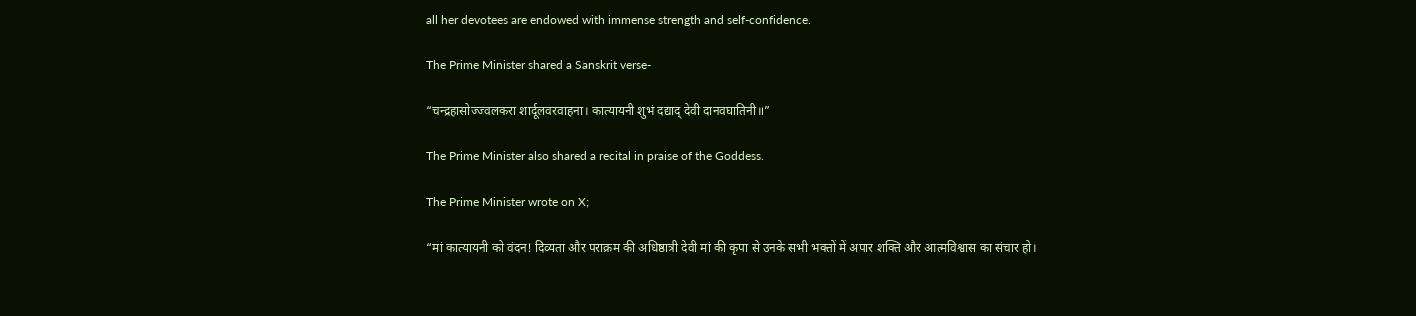all her devotees are endowed with immense strength and self-confidence.

The Prime Minister shared a Sanskrit verse-

“चन्द्रहासोज्ज्वलकरा शार्दूलवरवाहना। कात्यायनी शुभं दद्याद् देवी दानवघातिनी॥”

The Prime Minister also shared a recital in praise of the Goddess.

The Prime Minister wrote on X;

“मां कात्यायनी को वंदन! दिव्यता और पराक्रम की अधिष्ठात्री देवी मां की कृपा से उनके सभी भक्तों में अपार शक्ति और आत्मविश्वास का संचार हो।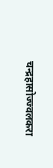चन्द्रहासोज्ज्वलकरा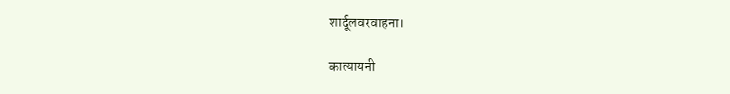शार्दूलवरवाहना।

कात्यायनी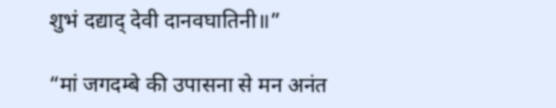शुभं दद्याद् देवी दानवघातिनी॥”

“मां जगदम्बे की उपासना से मन अनंत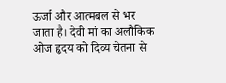ऊर्जा और आत्मबल से भर जाता है। देवी मां का अलौकिक ओज हृदय को दिव्य चेतना से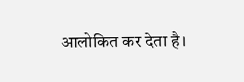आलोकित कर देता है।